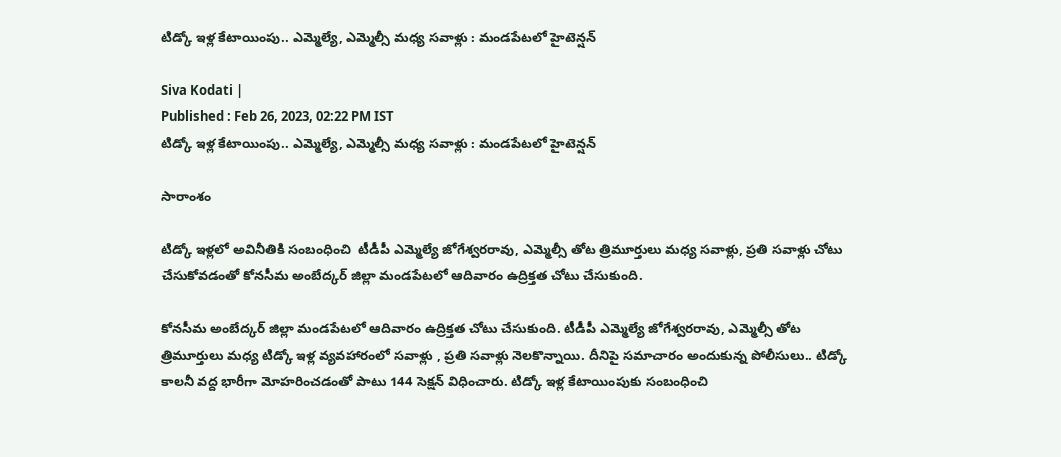టిడ్కో ఇళ్ల కేటాయింపు.. ఎమ్మెల్యే, ఎమ్మెల్సీ మధ్య సవాళ్లు : మండపేటలో హైటెన్షన్

Siva Kodati |
Published : Feb 26, 2023, 02:22 PM IST
టిడ్కో ఇళ్ల కేటాయింపు.. ఎమ్మెల్యే, ఎమ్మెల్సీ మధ్య సవాళ్లు : మండపేటలో హైటెన్షన్

సారాంశం

టిడ్కో ఇళ్లలో అవినీతికి సంబంధించి  టీడీపీ ఎమ్మెల్యే జోగేశ్వరరావు, ఎమ్మెల్సీ తోట త్రిమూర్తులు మధ్య సవాళ్లు, ప్రతి సవాళ్లు చోటు చేసుకోవడంతో కోనసీమ అంబేద్కర్ జిల్లా మండపేటలో ఆదివారం ఉద్రిక్తత చోటు చేసుకుంది.

కోనసీమ అంబేద్కర్ జిల్లా మండపేటలో ఆదివారం ఉద్రిక్తత చోటు చేసుకుంది. టీడీపీ ఎమ్మెల్యే జోగేశ్వరరావు, ఎమ్మెల్సీ తోట త్రిమూర్తులు మధ్య టిడ్కో ఇళ్ల వ్యవహారంలో సవాళ్లు , ప్రతి సవాళ్లు నెలకొన్నాయి. దీనిపై సమాచారం అందుకున్న పోలీసులు.. టిడ్కో కాలనీ వద్ద భారీగా మోహరించడంతో పాటు 144 సెక్షన్ విధించారు. టిడ్కో ఇళ్ల కేటాయింపుకు సంబంధించి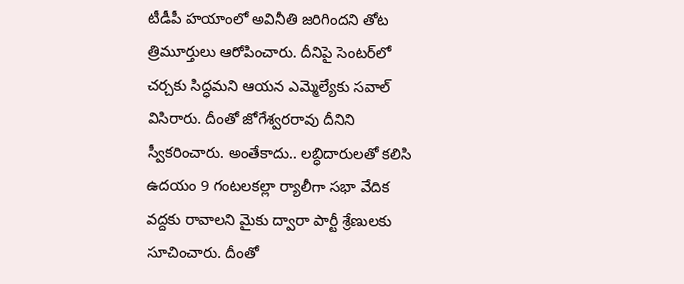టీడీపీ హయాంలో అవినీతి జరిగిందని తోట త్రిమూర్తులు ఆరోపించారు. దీనిపై సెంటర్‌లో చర్చకు సిద్ధమని ఆయన ఎమ్మెల్యేకు సవాల్ విసిరారు. దీంతో జోగేశ్వరరావు దీనిని స్వీకరించారు. అంతేకాదు.. లబ్ధిదారులతో కలిసి ఉదయం 9 గంటలకల్లా ర్యాలీగా సభా వేదిక వద్దకు రావాలని మైకు ద్వారా పార్టీ శ్రేణులకు సూచించారు. దీంతో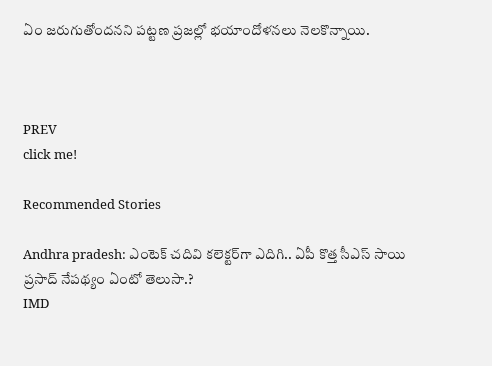ఏం జరుగుతోందనని పట్టణ ప్రజల్లో భయాందోళనలు నెలకొన్నాయి.



PREV
click me!

Recommended Stories

Andhra pradesh: ఎంటెక్ చదివి కలెక్టర్‌గా ఎదిగి.. ఏపీ కొత్త సీఎస్ సాయి ప్ర‌సాద్ నేప‌థ్యం ఏంటో తెలుసా.?
IMD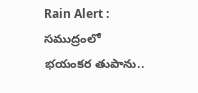Rain Alert : సముద్రంలో భయంకర తుపాను..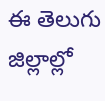ఈ తెలుగు జిల్లాల్లో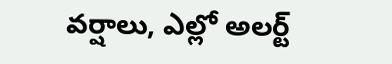వర్షాలు, ఎల్లో అలర్ట్